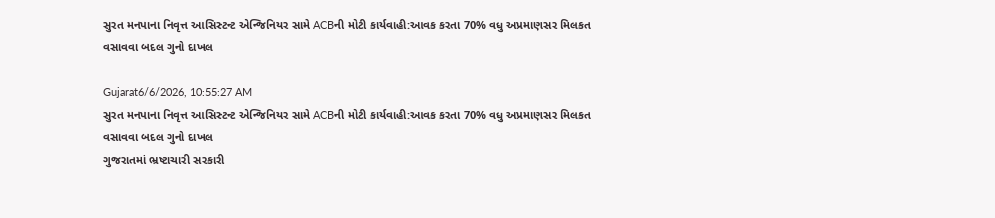સુરત મનપાના નિવૃત્ત આસિસ્ટન્ટ એન્જિનિયર સામે ACBની મોટી કાર્યવાહી:આવક કરતા 70% વધુ અપ્રમાણસર મિલકત વસાવવા બદલ ગુનો દાખલ

Gujarat6/6/2026, 10:55:27 AM
સુરત મનપાના નિવૃત્ત આસિસ્ટન્ટ એન્જિનિયર સામે ACBની મોટી કાર્યવાહી:આવક કરતા 70% વધુ અપ્રમાણસર મિલકત વસાવવા બદલ ગુનો દાખલ
ગુજરાતમાં ભ્રષ્ટાચારી સરકારી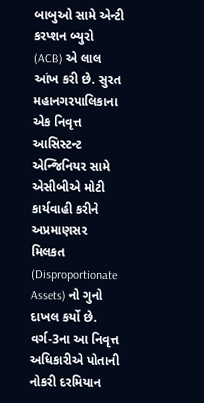બાબુઓ સામે એન્ટી કરપ્શન બ્યુરો (ACB) એ લાલ આંખ કરી છે. સુરત મહાનગરપાલિકાના એક નિવૃત્ત આસિસ્ટન્ટ એન્જિનિયર સામે એસીબીએ મોટી કાર્યવાહી કરીને અપ્રમાણસર મિલકત (Disproportionate Assets) નો ગુનો દાખલ કર્યો છે. વર્ગ-3ના આ નિવૃત્ત અધિકારીએ પોતાની નોકરી દરમિયાન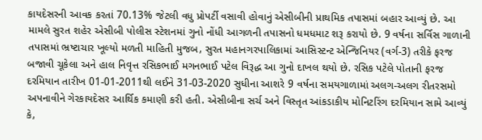કાયદેસરની આવક કરતાં 70.13% જેટલી વધુ પ્રોપર્ટી વસાવી હોવાનું એસીબીની પ્રાથમિક તપાસમાં બહાર આવ્યું છે. આ મામલે સુરત શહેર એસીબી પોલીસ સ્ટેશનમાં ગુનો નોંધી આગળની તપાસનો ધમધમાટ શરૂ કરાયો છે. 9 વર્ષના સર્વિસ ગાળાની તપાસમાં ભ્રષ્ટાચાર ખૂલ્યો મળતી માહિતી મુજબ, સુરત મહાનગરપાલિકામાં આસિસ્ટન્ટ એન્જિનિયર (વર્ગ-3) તરીકે ફરજ બજાવી ચૂકેલા અને હાલ નિવૃત્ત રસિકભાઈ મગનભાઈ પટેલ વિરૂદ્ધ આ ગુનો દાખલ થયો છે. રસિક પટેલે પોતાની ફરજ દરમિયાન તારીખ 01-01-2011થી લઈને 31-03-2020 સુધીના આશરે 9 વર્ષના સમયગાળામાં અલગ-અલગ રીતરસમો અપનાવીને ગેરકાયદેસર આર્થિક કમાણી કરી હતી. એસીબીના સર્ચ અને વિસ્તૃત આંકડાકીય મોનિટરિંગ દરમિયાન સામે આવ્યું કે,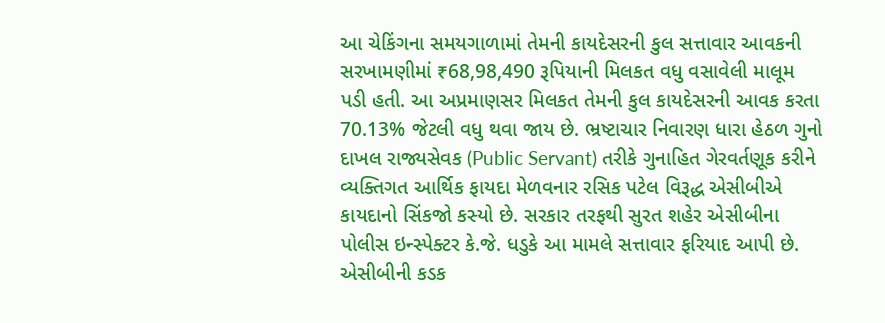આ ચેકિંગના સમયગાળામાં તેમની કાયદેસરની કુલ સત્તાવાર આવકની સરખામણીમાં ₹68,98,490 રૂપિયાની મિલકત વધુ વસાવેલી માલૂમ પડી હતી. આ અપ્રમાણસર મિલકત તેમની કુલ કાયદેસરની આવક કરતા 70.13% જેટલી વધુ થવા જાય છે. ભ્રષ્ટાચાર નિવારણ ધારા હેઠળ ગુનો દાખલ રાજ્યસેવક (Public Servant) તરીકે ગુનાહિત ગેરવર્તણૂક કરીને વ્યક્તિગત આર્થિક ફાયદા મેળવનાર રસિક પટેલ વિરૂદ્ધ એસીબીએ કાયદાનો સિંકજો કસ્યો છે. સરકાર તરફથી સુરત શહેર એસીબીના પોલીસ ઇન્સ્પેક્ટર કે.જે. ધડુકે આ મામલે સત્તાવાર ફરિયાદ આપી છે. એસીબીની કડક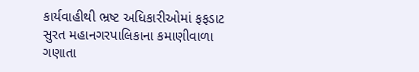કાર્યવાહીથી ભ્રષ્ટ અધિકારીઓમાં ફફડાટ સુરત મહાનગરપાલિકાના કમાણીવાળા ગણાતા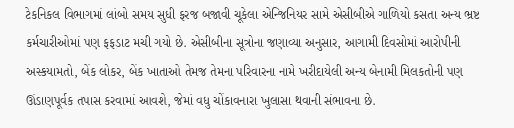ટેકનિકલ વિભાગમાં લાંબો સમય સુધી ફરજ બજાવી ચૂકેલા એન્જિનિયર સામે એસીબીએ ગાળિયો કસતા અન્ય ભ્રષ્ટ કર્મચારીઓમાં પણ ફફડાટ મચી ગયો છે. એસીબીના સૂત્રોના જણાવ્યા અનુસાર, આગામી દિવસોમાં આરોપીની અસ્કયામતો, બેંક લોકર, બેંક ખાતાઓ તેમજ તેમના પરિવારના નામે ખરીદાયેલી અન્ય બેનામી મિલકતોની પણ ઊંડાણપૂર્વક તપાસ કરવામાં આવશે, જેમાં વધુ ચોંકાવનારા ખુલાસા થવાની સંભાવના છે.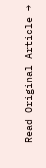Read Original Article →